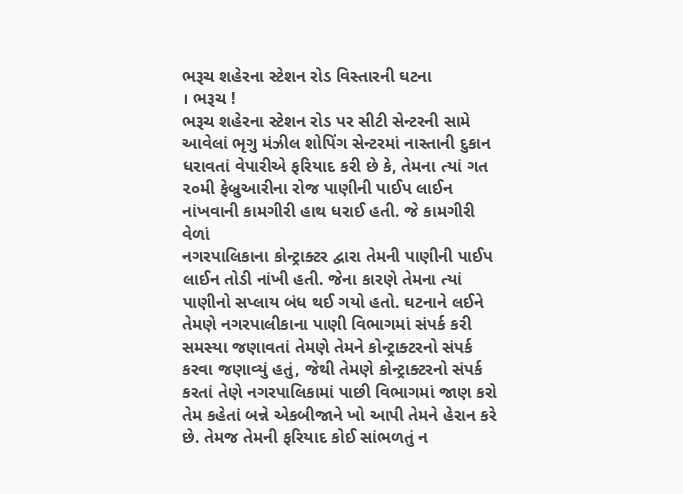ભરૂચ શહેરના સ્ટેશન રોડ વિસ્તારની ઘટના
। ભરૂચ !
ભરૂચ શહેરના સ્ટેશન રોડ પર સીટી સેન્ટરની સામે આવેલાં ભૃગુ મંઝીલ શોપિંગ સેન્ટરમાં નાસ્તાની દુકાન ધરાવતાં વેપારીએ ફરિયાદ કરી છે કે, તેમના ત્યાં ગત ૨૦મી ફેબ્રુઆરીના રોજ પાણીની પાઈપ લાઈન નાંખવાની કામગીરી હાથ ધરાઈ હતી. જે કામગીરી વેળાં
નગરપાલિકાના કોન્ટ્રાક્ટર દ્વારા તેમની પાણીની પાઈપ લાઈન તોડી નાંખી હતી. જેના કારણે તેમના ત્યાં પાણીનો સપ્લાય બંધ થઈ ગયો હતો. ઘટનાને લઈને તેમણે નગરપાલીકાના પાણી વિભાગમાં સંપર્ક કરી સમસ્યા જણાવતાં તેમણે તેમને કોન્ટ્રાક્ટરનો સંપર્ક કરવા જણાવ્યું હતું, જેથી તેમણે કોન્ટ્રાક્ટરનો સંપર્ક કરતાં તેણે નગરપાલિકામાં પાછી વિભાગમાં જાણ કરો તેમ કહેતાં બન્ને એકબીજાને ખો આપી તેમને હેરાન કરે છે. તેમજ તેમની ફરિયાદ કોઈ સાંભળતું ન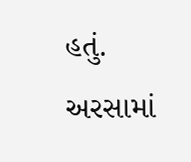હતું. અરસામાં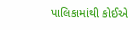પાલિકામાંથી કોઈએ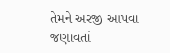તેમને અરજી આપવા જણાવતાં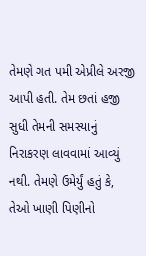તેમણે ગત પમી એપ્રીલે અરજી આપી હતી. તેમ છતાં હજી સુધી તેમની સમસ્યાનું નિરાકરણ લાવવામાં આવ્યું નથી. તેમણે ઉમેર્યું હતું કે, તેઓ ખાણી પિણીનો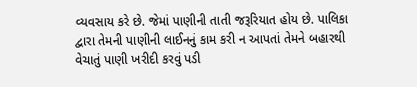વ્યવસાય કરે છે. જેમાં પાણીની તાતી જરૂરિયાત હોય છે. પાલિકા દ્વારા તેમની પાણીની લાઈનનું કામ કરી ન આપતાં તેમને બહારથી વેચાતું પાણી ખરીદી કરવું પડી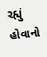રહ્યું હોવાનો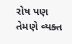રોષ પણ તેમણે વ્યક્ત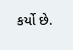કર્યો છે.